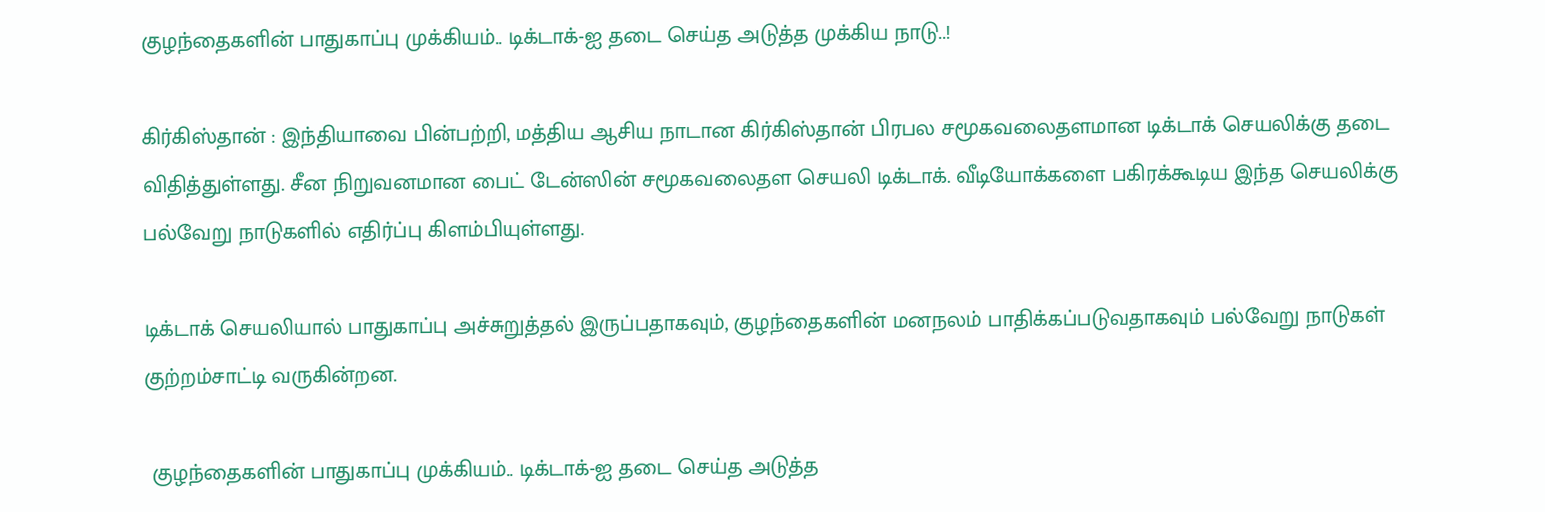குழந்தைகளின் பாதுகாப்பு முக்கியம்.. டிக்டாக்-ஐ தடை செய்த அடுத்த முக்கிய நாடு..!

கிர்கிஸ்தான் : இந்தியாவை பின்பற்றி, மத்திய ஆசிய நாடான கிர்கிஸ்தான் பிரபல சமூகவலைதளமான டிக்டாக் செயலிக்கு தடை விதித்துள்ளது. சீன நிறுவனமான பைட் டேன்ஸின் சமூகவலைதள செயலி டிக்டாக். வீடியோக்களை பகிரக்கூடிய இந்த செயலிக்கு பல்வேறு நாடுகளில் எதிர்ப்பு கிளம்பியுள்ளது.

டிக்டாக் செயலியால் பாதுகாப்பு அச்சுறுத்தல் இருப்பதாகவும், குழந்தைகளின் மனநலம் பாதிக்கப்படுவதாகவும் பல்வேறு நாடுகள் குற்றம்சாட்டி வருகின்றன.

 குழந்தைகளின் பாதுகாப்பு முக்கியம்.. டிக்டாக்-ஐ தடை செய்த அடுத்த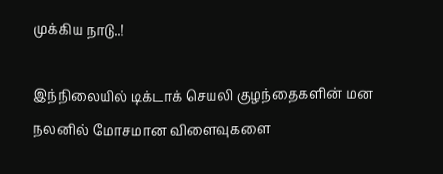முக்கிய நாடு..!

இந்நிலையில் டிக்டாக் செயலி குழந்தைகளின் மன நலனில் மோசமான விளைவுகளை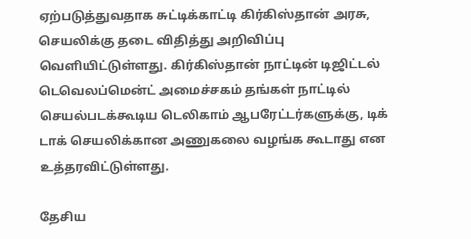ஏற்படுத்துவதாக சுட்டிக்காட்டி கிர்கிஸ்தான் அரசு, செயலிக்கு தடை விதித்து அறிவிப்பு வெளியிட்டுள்ளது. கிர்கிஸ்தான் நாட்டின் டிஜிட்டல் டெவெலப்மென்ட் அமைச்சகம் தங்கள் நாட்டில் செயல்படக்கூடிய டெலிகாம் ஆபரேட்டர்களுக்கு, டிக் டாக் செயலிக்கான அணுகலை வழங்க கூடாது என உத்தரவிட்டுள்ளது.

தேசிய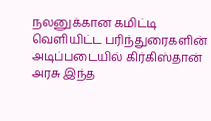நலனுக்கான கமிட்டி வெளியிட்ட பரிந்துரைகளின் அடிப்படையில் கிர்கிஸ்தான் அரசு இந்த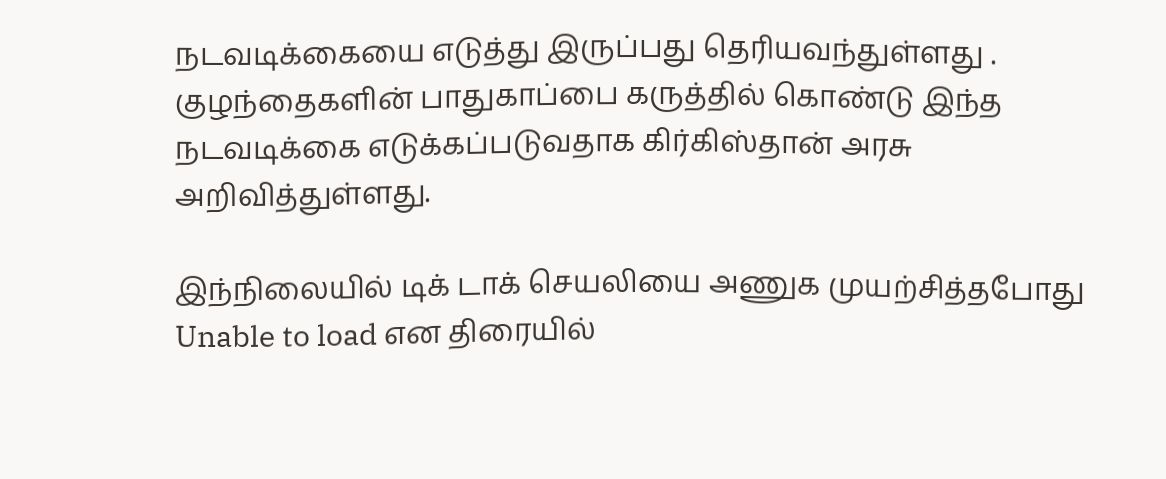நடவடிக்கையை எடுத்து இருப்பது தெரியவந்துள்ளது . குழந்தைகளின் பாதுகாப்பை கருத்தில் கொண்டு இந்த நடவடிக்கை எடுக்கப்படுவதாக கிர்கிஸ்தான் அரசு அறிவித்துள்ளது.

இந்நிலையில் டிக் டாக் செயலியை அணுக முயற்சித்தபோது Unable to load என திரையில்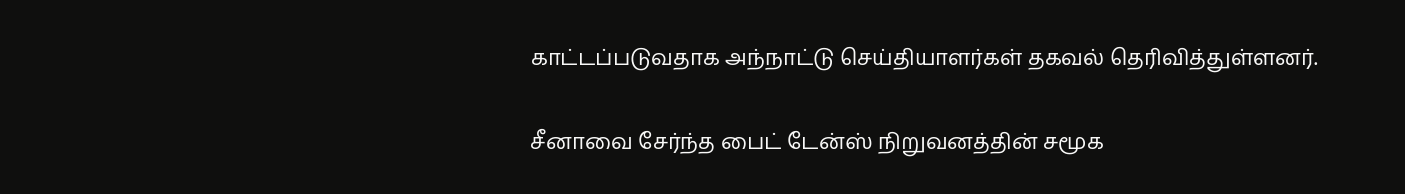காட்டப்படுவதாக அந்நாட்டு செய்தியாளர்கள் தகவல் தெரிவித்துள்ளனர்.

சீனாவை சேர்ந்த பைட் டேன்ஸ் நிறுவனத்தின் சமூக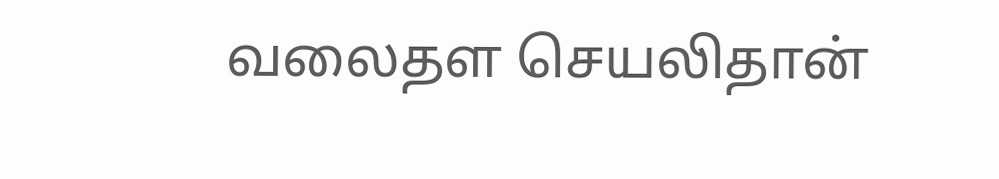வலைதள செயலிதான்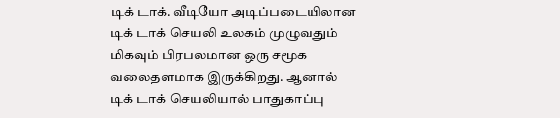டிக் டாக். வீடியோ அடிப்படையிலான டிக் டாக் செயலி உலகம் முழுவதும் மிகவும் பிரபலமான ஒரு சமூக வலைதளமாக இருக்கிறது. ஆனால் டிக் டாக் செயலியால் பாதுகாப்பு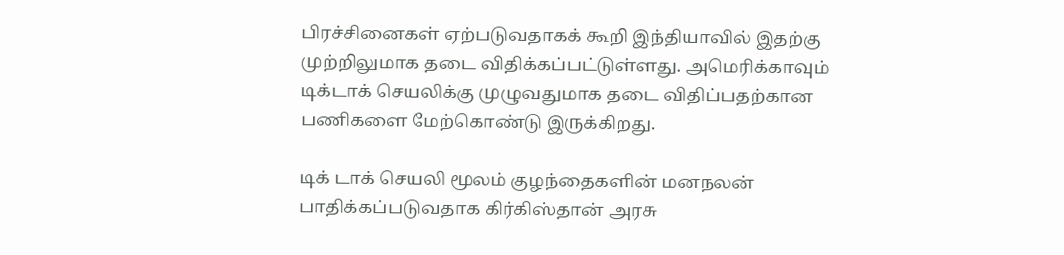பிரச்சினைகள் ஏற்படுவதாகக் கூறி இந்தியாவில் இதற்கு முற்றிலுமாக தடை விதிக்கப்பட்டுள்ளது. அமெரிக்காவும் டிக்டாக் செயலிக்கு முழுவதுமாக தடை விதிப்பதற்கான பணிகளை மேற்கொண்டு இருக்கிறது.

டிக் டாக் செயலி மூலம் குழந்தைகளின் மனநலன் பாதிக்கப்படுவதாக கிர்கிஸ்தான் அரசு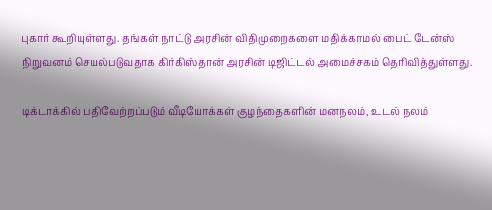புகார் கூறியுள்ளது. தங்கள் நாட்டு அரசின் விதிமுறைகளை மதிக்காமல் பைட் டேன்ஸ் நிறுவனம் செயல்படுவதாக கிர்கிஸ்தான் அரசின் டிஜிட்டல் அமைச்சகம் தெரிவித்துள்ளது.

டிக்டாக்கில் பதிவேற்றப்படும் வீடியோக்கள் குழந்தைகளின் மனநலம், உடல் நலம்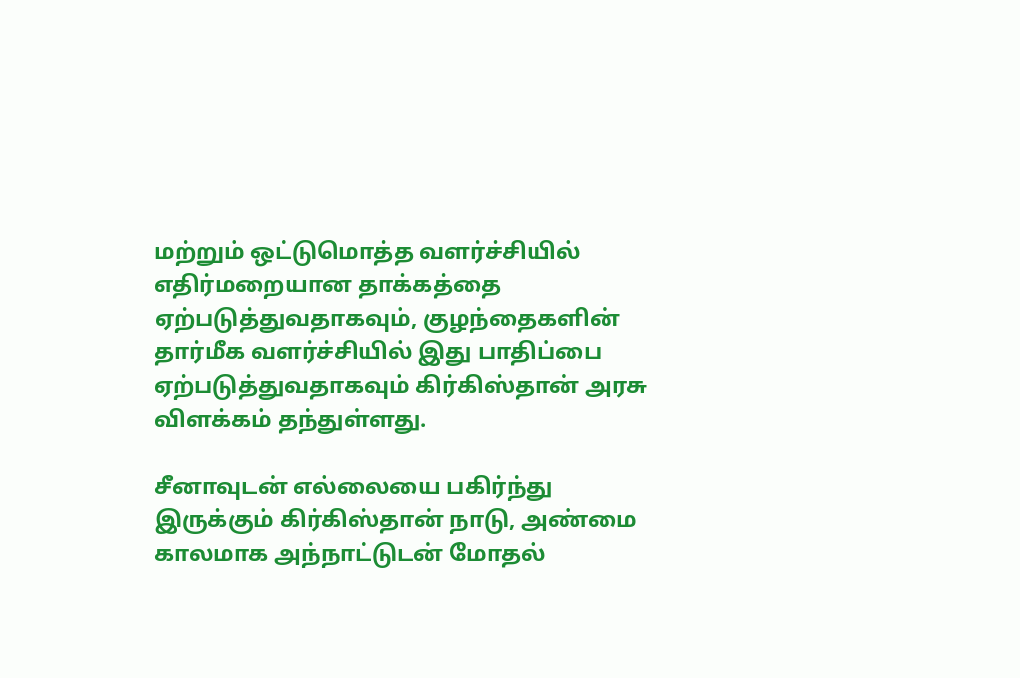மற்றும் ஒட்டுமொத்த வளர்ச்சியில் எதிர்மறையான தாக்கத்தை ஏற்படுத்துவதாகவும், குழந்தைகளின் தார்மீக வளர்ச்சியில் இது பாதிப்பை ஏற்படுத்துவதாகவும் கிர்கிஸ்தான் அரசு விளக்கம் தந்துள்ளது.

சீனாவுடன் எல்லையை பகிர்ந்து இருக்கும் கிர்கிஸ்தான் நாடு, அண்மை காலமாக அந்நாட்டுடன் மோதல்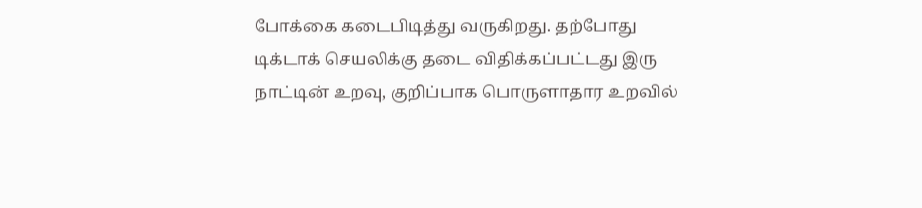போக்கை கடைபிடித்து வருகிறது. தற்போது டிக்டாக் செயலிக்கு தடை விதிக்கப்பட்டது இரு நாட்டின் உறவு, குறிப்பாக பொருளாதார உறவில்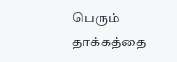பெரும் தாக்கத்தை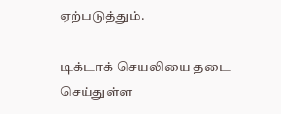ஏற்படுத்தும்.

டிக்டாக் செயலியை தடை செய்துள்ள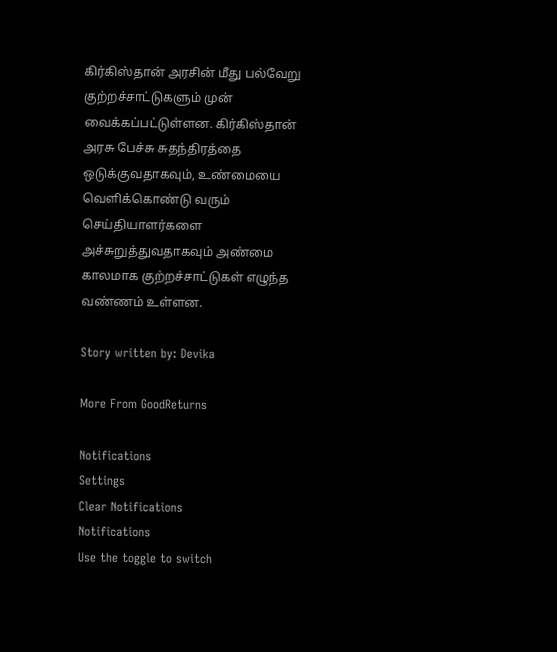கிர்கிஸ்தான் அரசின் மீது பல்வேறு குற்றச்சாட்டுகளும் முன் வைக்கப்பட்டுள்ளன. கிர்கிஸ்தான் அரசு பேச்சு சுதந்திரத்தை ஒடுக்குவதாகவும், உண்மையை வெளிக்கொண்டு வரும் செய்தியாளர்களை அச்சுறுத்துவதாகவும் அண்மை காலமாக குற்றச்சாட்டுகள் எழுந்த வண்ணம் உள்ளன.

Story written by: Devika

More From GoodReturns

Notifications
Settings
Clear Notifications
Notifications
Use the toggle to switch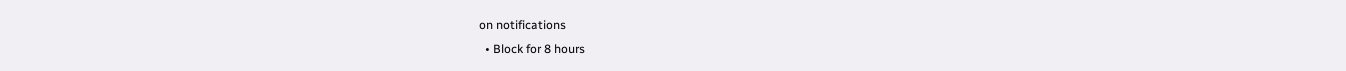on notifications
  • Block for 8 hours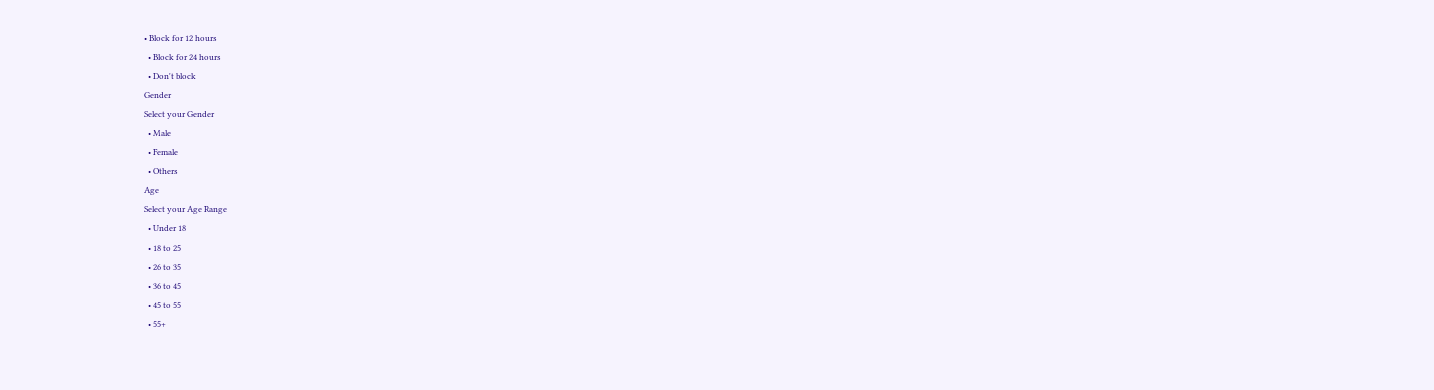• Block for 12 hours
  • Block for 24 hours
  • Don't block
Gender
Select your Gender
  • Male
  • Female
  • Others
Age
Select your Age Range
  • Under 18
  • 18 to 25
  • 26 to 35
  • 36 to 45
  • 45 to 55
  • 55+